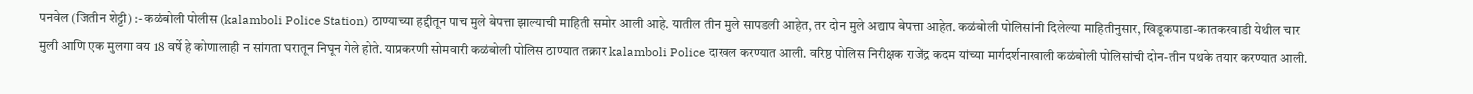पनवेल (जितीन शेट्टी) :- कळंबोली पोलीस (kalamboli Police Station) ठाण्याच्या हद्दीतून पाच मुले बेपत्ता झाल्याची माहिती समोर आली आहे. यातील तीन मुले सापडली आहेत, तर दोन मुले अद्याप बेपत्ता आहेत. कळंबोली पोलिसांनी दिलेल्या माहितीनुसार, खिडूकपाडा-कातकरवाडी येथील चार मुली आणि एक मुलगा वय 18 वर्षे हे कोणालाही न सांगता घरातून निघून गेले होते. याप्रकरणी सोमवारी कळंबोली पोलिस ठाण्यात तक्रार kalamboli Police दाखल करण्यात आली. वरिष्ठ पोलिस निरीक्षक राजेंद्र कदम यांच्या मार्गदर्शनाखाली कळंबोली पोलिसांची दोन-तीन पथके तयार करण्यात आली.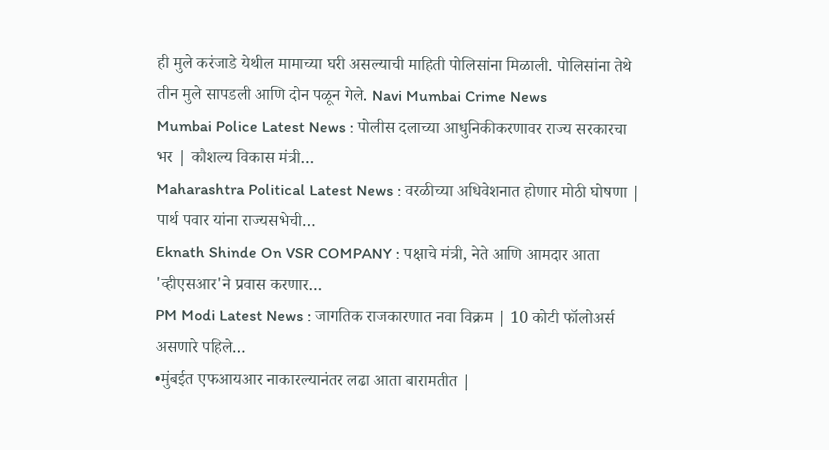ही मुले करंजाडे येथील मामाच्या घरी असल्याची माहिती पोलिसांना मिळाली. पोलिसांना तेथे तीन मुले सापडली आणि दोन पळून गेले. Navi Mumbai Crime News
Mumbai Police Latest News : पोलीस दलाच्या आधुनिकीकरणावर राज्य सरकारचा भर | कौशल्य विकास मंत्री…
Maharashtra Political Latest News : वरळीच्या अधिवेशनात होणार मोठी घोषणा | पार्थ पवार यांना राज्यसभेची…
Eknath Shinde On VSR COMPANY : पक्षाचे मंत्री, नेते आणि आमदार आता 'व्हीएसआर'ने प्रवास करणार…
PM Modi Latest News : जागतिक राजकारणात नवा विक्रम | 10 कोटी फॉलोअर्स असणारे पहिले…
•मुंबईत एफआयआर नाकारल्यानंतर लढा आता बारामतीत |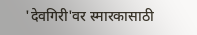'देवगिरी'वर स्मारकासाठी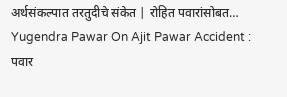अर्थसंकल्पात तरतुदीचे संकेत | रोहित पवारांसोबत…
Yugendra Pawar On Ajit Pawar Accident : पवार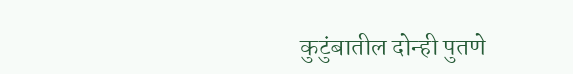कुटुंबातील दोन्ही पुतणे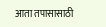आता तपासासाठी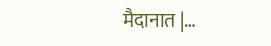मैदानात |…